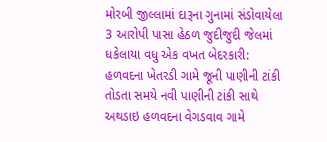મોરબી જીલ્લામાં દારૂના ગુનામાં સંડોવાયેલા 3 આરોપી પાસા હેઠળ જુદીજુદી જેલમાં ધકેલાયા વધુ એક વખત બેદરકારી: હળવદના ખેતરડી ગામે જૂની પાણીની ટાંકી તોડતા સમયે નવી પાણીની ટાંકી સાથે અથડાઇ હળવદના વેગડવાવ ગામે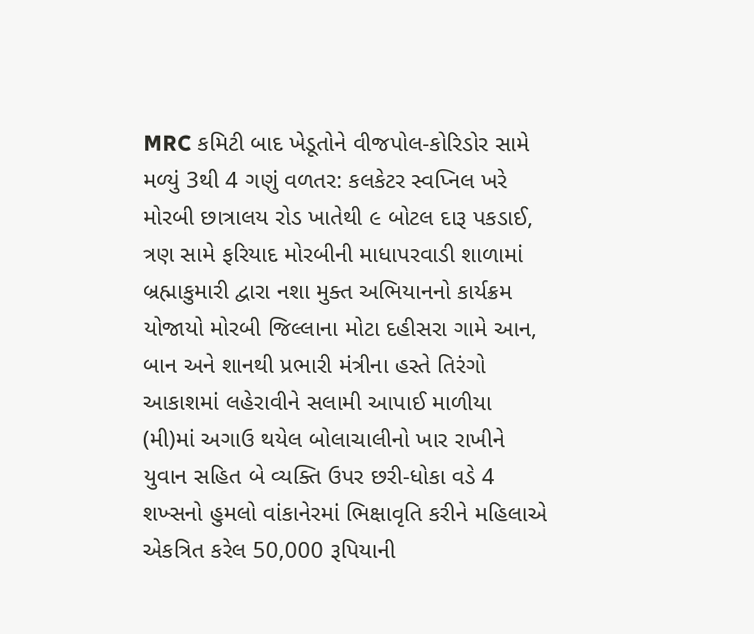MRC કમિટી બાદ ખેડૂતોને વીજપોલ-કોરિડોર સામે મળ્યું 3થી 4 ગણું વળતર: કલકેટર સ્વપ્નિલ ખરે મોરબી છાત્રાલય રોડ ખાતેથી ૯ બોટલ દારૂ પકડાઈ, ત્રણ સામે ફરિયાદ મોરબીની માધાપરવાડી શાળામાં બ્રહ્માકુમારી દ્વારા નશા મુક્ત અભિયાનનો કાર્યક્રમ યોજાયો મોરબી જિલ્લાના મોટા દહીસરા ગામે આન, બાન અને શાનથી પ્રભારી મંત્રીના હસ્તે તિરંગો આકાશમાં લહેરાવીને સલામી આપાઈ માળીયા (મી)માં અગાઉ થયેલ બોલાચાલીનો ખાર રાખીને યુવાન સહિત બે વ્યક્તિ ઉપર છરી-ધોકા વડે 4 શખ્સનો હુમલો વાંકાનેરમાં ભિક્ષાવૃતિ કરીને મહિલાએ એકત્રિત કરેલ 50,000 રૂપિયાની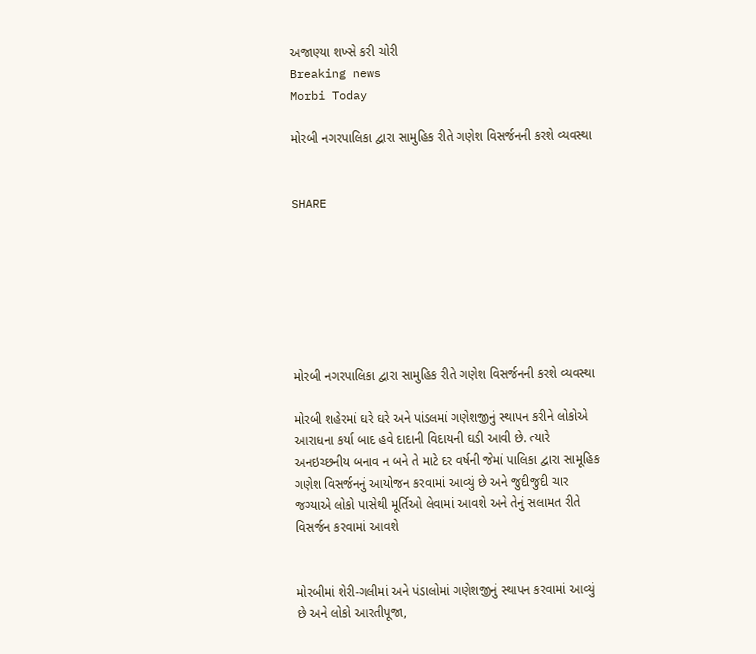અજાણ્યા શખ્સે કરી ચોરી
Breaking news
Morbi Today

મોરબી નગરપાલિકા દ્વારા સામુહિક રીતે ગણેશ વિસર્જનની કરશે વ્યવસ્થા


SHARE







મોરબી નગરપાલિકા દ્વારા સામુહિક રીતે ગણેશ વિસર્જનની કરશે વ્યવસ્થા

મોરબી શહેરમાં ઘરે ઘરે અને પાંડલમાં ગણેશજીનું સ્થાપન કરીને લોકોએ આરાધના કર્યા બાદ હવે દાદાની વિદાયની ઘડી આવી છે. ત્યારે અનઇચ્છનીય બનાવ ન બને તે માટે દર વર્ષની જેમાં પાલિકા દ્વારા સામૂહિક ગણેશ વિસર્જનનું આયોજન કરવામાં આવ્યું છે અને જુદીજુદી ચાર જગ્યાએ લોકો પાસેથી મૂર્તિઓ લેવામાં આવશે અને તેનું સલામત રીતે વિસર્જન કરવામાં આવશે


મોરબીમાં શેરી-ગલીમાં અને પંડાલોમાં ગણેશજીનું સ્થાપન કરવામાં આવ્યું છે અને લોકો આરતીપૂજા,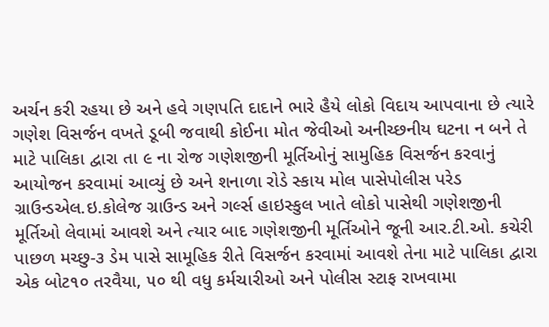અર્ચન કરી રહયા છે અને હવે ગણપતિ દાદાને ભારે હૈયે લોકો વિદાય આપવાના છે ત્યારે ગણેશ વિસર્જન વખતે ડૂબી જવાથી કોઈના મોત જેવીઓ અનીચ્છનીય ઘટના ન બને તે માટે પાલિકા દ્વારા તા ૯ ના રોજ ગણેશજીની મૂર્તિઓનું સામુહિક વિસર્જન કરવાનું આયોજન કરવામાં આવ્યું છે અને શનાળા રોડે સ્કાય મોલ પાસેપોલીસ પરેડ ગ્રાઉન્ડએલ.ઇ.કોલેજ ગ્રાઉન્ડ અને ગર્લ્સ હાઇસ્કુલ ખાતે લોકો પાસેથી ગણેશજીની મૂર્તિઓ લેવામાં આવશે અને ત્યાર બાદ ગણેશજીની મૂર્તિઓને જૂની આર.ટી.ઓ. કચેરી પાછળ મચ્છુ-૩ ડેમ પાસે સામૂહિક રીતે વિસર્જન કરવામાં આવશે તેના માટે પાલિકા દ્વારા એક બોટ૧૦ તરવૈયા, ૫૦ થી વધુ કર્મચારીઓ અને પોલીસ સ્ટાફ રાખવામા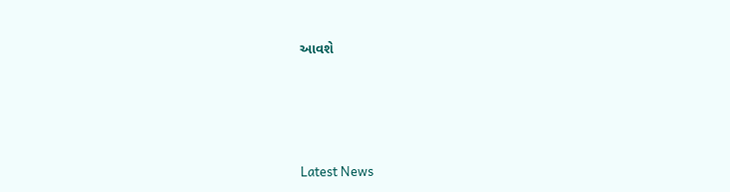આવશે






Latest News